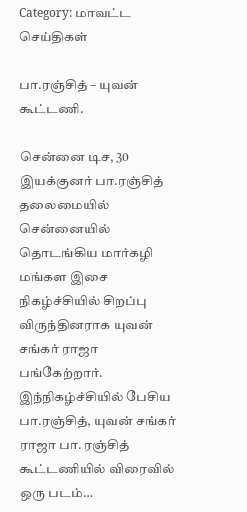Category: மாவட்ட செய்திகள்

பா.ரஞ்சித் – யுவன் கூட்டணி.

சென்னை டிச, 30 இயக்குனர் பா.ரஞ்சித் தலைமையில் சென்னையில் தொடங்கிய மார்கழி மங்கள இசை நிகழ்ச்சியில் சிறப்பு விருந்தினராக யுவன் சங்கர் ராஜா பங்கேற்றார். இந்நிகழ்ச்சியில் பேசிய பா.ரஞ்சித், யுவன் சங்கர் ராஜா பா. ரஞ்சித் கூட்டணியில் விரைவில் ஒரு படம்…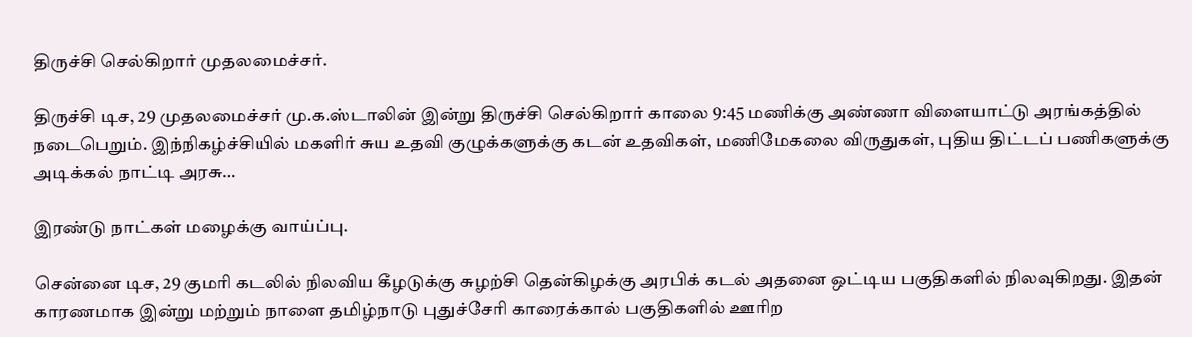திருச்சி செல்கிறார் முதலமைச்சர்.

திருச்சி டிச, 29 முதலமைச்சர் மு.க.ஸ்டாலின் இன்று திருச்சி செல்கிறார் காலை 9:45 மணிக்கு அண்ணா விளையாட்டு அரங்கத்தில் நடைபெறும். இந்நிகழ்ச்சியில் மகளிர் சுய உதவி குழுக்களுக்கு கடன் உதவிகள், மணிமேகலை விருதுகள், புதிய திட்டப் பணிகளுக்கு அடிக்கல் நாட்டி அரசு…

இரண்டு நாட்கள் மழைக்கு வாய்ப்பு.

சென்னை டிச, 29 குமரி கடலில் நிலவிய கீழடுக்கு சுழற்சி தென்கிழக்கு அரபிக் கடல் அதனை ஒட்டிய பகுதிகளில் நிலவுகிறது. இதன் காரணமாக இன்று மற்றும் நாளை தமிழ்நாடு புதுச்சேரி காரைக்கால் பகுதிகளில் ஊரிற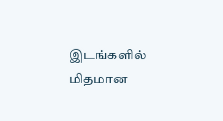இடங்களில் மிதமான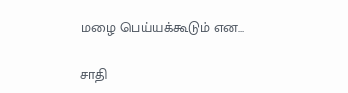மழை பெய்யக்கூடும் என…

சாதி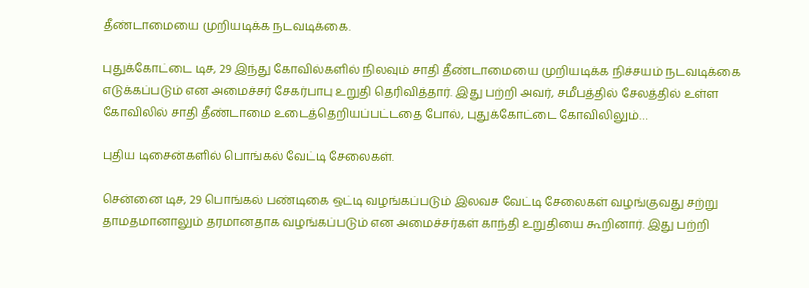தீண்டாமையை முறியடிக்க நடவடிக்கை.

புதுக்கோட்டை டிச, 29 இந்து கோவில்களில் நிலவும் சாதி தீண்டாமையை முறியடிக்க நிச்சயம் நடவடிக்கை எடுக்கப்படும் என அமைச்சர் சேகர்பாபு உறுதி தெரிவித்தார். இது பற்றி அவர், சமீபத்தில் சேலத்தில் உள்ள கோவிலில் சாதி தீண்டாமை உடைத்தெறியப்பட்டதை போல், புதுக்கோட்டை கோவிலிலும்…

புதிய டிசைன்களில் பொங்கல் வேட்டி சேலைகள்.

சென்னை டிச, 29 பொங்கல் பண்டிகை ஒட்டி வழங்கப்படும் இலவச வேட்டி சேலைகள் வழங்குவது சற்று தாமதமானாலும் தரமானதாக வழங்கப்படும் என அமைச்சர்கள் காந்தி உறுதியை கூறினார். இது பற்றி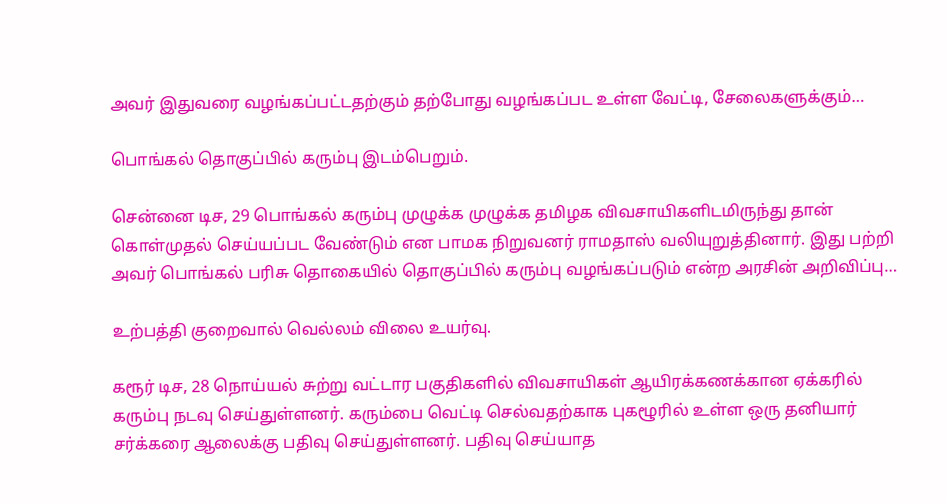அவர் இதுவரை வழங்கப்பட்டதற்கும் தற்போது வழங்கப்பட உள்ள வேட்டி, சேலைகளுக்கும்…

பொங்கல் தொகுப்பில் கரும்பு இடம்பெறும்.

சென்னை டிச, 29 பொங்கல் கரும்பு முழுக்க முழுக்க தமிழக விவசாயிகளிடமிருந்து தான் கொள்முதல் செய்யப்பட வேண்டும் என பாமக நிறுவனர் ராமதாஸ் வலியுறுத்தினார். இது பற்றி அவர் பொங்கல் பரிசு தொகையில் தொகுப்பில் கரும்பு வழங்கப்படும் என்ற அரசின் அறிவிப்பு…

உற்பத்தி குறைவால் வெல்லம் விலை உயர்வு.

கரூர் டிச, 28 நொய்யல் சுற்று வட்டார பகுதிகளில் விவசாயிகள் ஆயிரக்கணக்கான ஏக்கரில் கரும்பு நடவு செய்துள்ளனர். கரும்பை வெட்டி செல்வதற்காக புகழூரில் உள்ள ஒரு தனியார் சர்க்கரை ஆலைக்கு பதிவு செய்துள்ளனர். பதிவு செய்யாத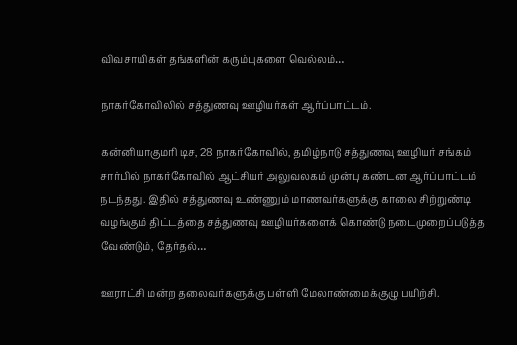விவசாயிகள் தங்களின் கரும்புகளை வெல்லம்…

நாகர்கோவிலில் சத்துணவு ஊழியர்கள் ஆர்ப்பாட்டம்.

கன்னியாகுமரி டிச, 28 நாகர்கோவில், தமிழ்நாடு சத்துணவு ஊழியர் சங்கம் சார்பில் நாகர்கோவில் ஆட்சியர் அலுவலகம் முன்பு கண்டன ஆர்ப்பாட்டம் நடந்தது. இதில் சத்துணவு உண்ணும் மாணவர்களுக்கு காலை சிற்றுண்டி வழங்கும் திட்டத்தை சத்துணவு ஊழியர்களைக் கொண்டு நடைமுறைப்படுத்த வேண்டும், தேர்தல்…

ஊராட்சி மன்ற தலைவர்களுக்கு பள்ளி மேலாண்மைக்குழு பயிற்சி.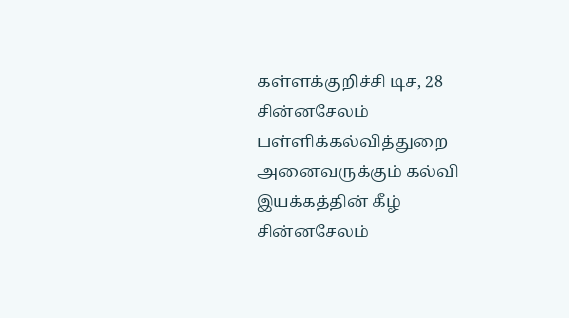கள்ளக்குறிச்சி டிச, 28 சின்னசேலம் பள்ளிக்கல்வித்துறை அனைவருக்கும் கல்வி இயக்கத்தின் கீழ் சின்னசேலம்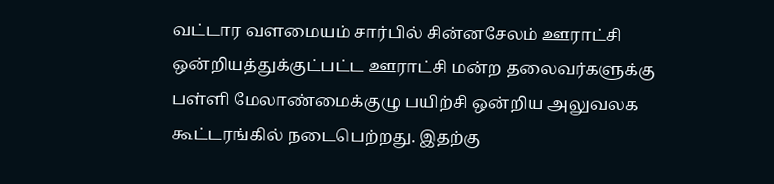வட்டார வளமையம் சார்பில் சின்னசேலம் ஊராட்சி ஒன்றியத்துக்குட்பட்ட ஊராட்சி மன்ற தலைவர்களுக்கு பள்ளி மேலாண்மைக்குழு பயிற்சி ஒன்றிய அலுவலக கூட்டரங்கில் நடைபெற்றது. இதற்கு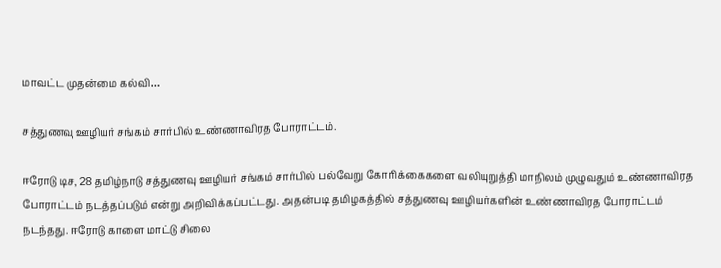மாவட்ட முதன்மை கல்வி…

சத்துணவு ஊழியர் சங்கம் சார்பில் உண்ணாவிரத போராட்டம்.

ஈரோடு டிச, 28 தமிழ்நாடு சத்துணவு ஊழியர் சங்கம் சார்பில் பல்வேறு கோரிக்கைகளை வலியுறுத்தி மாநிலம் முழுவதும் உண்ணாவிரத போராட்டம் நடத்தப்படும் என்று அறிவிக்கப்பட்டது. அதன்படி தமிழகத்தில் சத்துணவு ஊழியர்களின் உண்ணாவிரத போராட்டம் நடந்தது. ஈரோடு காளை மாட்டு சிலை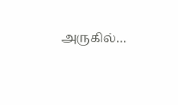அருகில்…